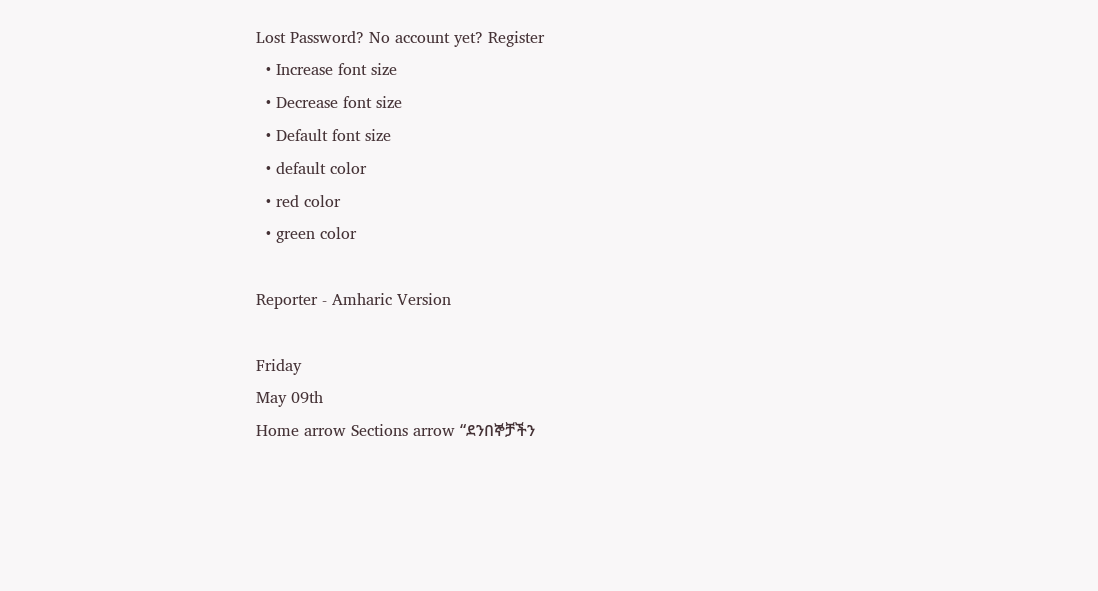Lost Password? No account yet? Register
  • Increase font size
  • Decrease font size
  • Default font size
  • default color
  • red color
  • green color

Reporter - Amharic Version

Friday
May 09th
Home arrow Sections arrow “ደንበኞቻችን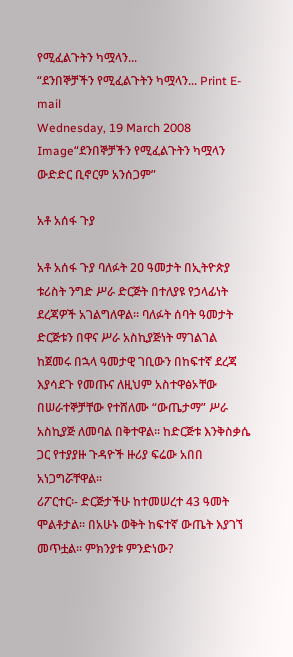የሚፈልጉትን ካሟላን...
“ደንበኞቻችን የሚፈልጉትን ካሟላን... Print E-mail
Wednesday, 19 March 2008
Image“ደንበኞቻችን የሚፈልጉትን ካሟላን ውድድር ቢኖርም አንሰጋም”

አቶ አሰፋ ጉያ

አቶ አሰፋ ጉያ ባለፉት 2ዐ ዓመታት በኢትዮጵያ ቱሪስት ንግድ ሥራ ድርጅት በተለያዩ የኃላፊነት ደረጃዎች አገልግለዋል፡፡ ባለፉት ሰባት ዓመታት ድርጅቱን በዋና ሥራ አስኪያጅነት ማገልገል ከጀመሩ በኋላ ዓመታዊ ገቢውን በከፍተኛ ደረጃ እያሳደጉ የመጡና ለዚህም አስተዋፅኦቸው በሠራተኞቻቸው የተሸለሙ “ውጤታማ” ሥራ አስኪያጅ ለመባል በቅተዋል፡፡ ከድርጅቱ እንቅስቃሴ ጋር የተያያዙ ጉዳዮች ዙሪያ ፍሬው አበበ አነጋግሯቸዋል፡፡
ሪፖርተር፡- ድርጅታችሁ ከተመሠረተ 43 ዓመት ሞልቶታል፡፡ በአሁኑ ወቅት ከፍተኛ ውጤት እያገኘ መጥቷል፡፡ ምክንያቱ ምንድነው?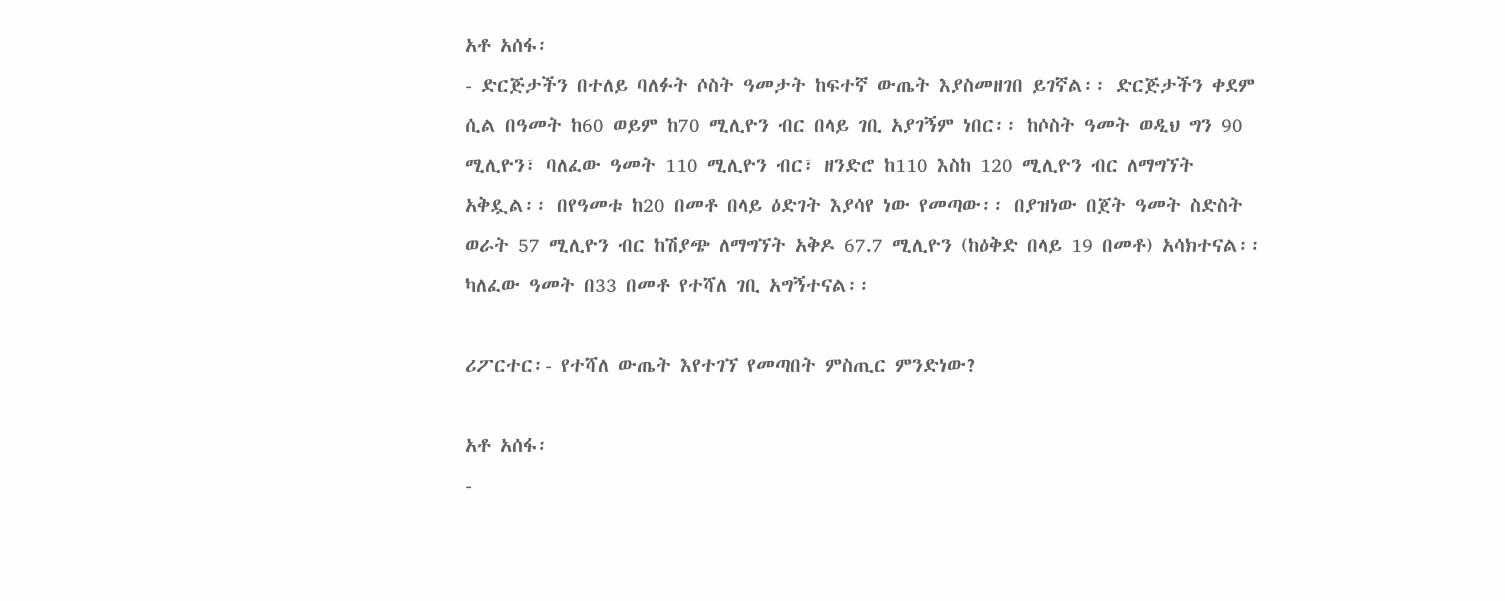አቶ አሰፋ፡
- ድርጅታችን በተለይ ባለፉት ሶስት ዓመታት ከፍተኛ ውጤት እያስመዘገበ ይገኛል፡፡ ድርጅታችን ቀደም ሲል በዓመት ከ60 ወይም ከ70 ሚሊዮን ብር በላይ ገቢ አያገኝም ነበር፡፡ ከሶስት ዓመት ወዲህ ግን 90 ሚሊዮን፣ ባለፈው ዓመት 110 ሚሊዮን ብር፣ ዘንድሮ ከ110 እስከ 120 ሚሊዮን ብር ለማግኘት አቅዷል፡፡ በየዓመቱ ከ20 በመቶ በላይ ዕድገት እያሳየ ነው የመጣው፡፡ በያዝነው በጀት ዓመት ስድስት ወራት 57 ሚሊዮን ብር ከሽያጭ ለማግኘት አቅዶ 67.7 ሚሊዮን (ከዕቅድ በላይ 19 በመቶ) አሳክተናል፡፡ ካለፈው ዓመት በ33 በመቶ የተሻለ ገቢ አግኝተናል፡፡

ሪፖርተር፡- የተሻለ ውጤት እየተገኘ የመጣበት ምስጢር ምንድነው?

አቶ አሰፋ፡
-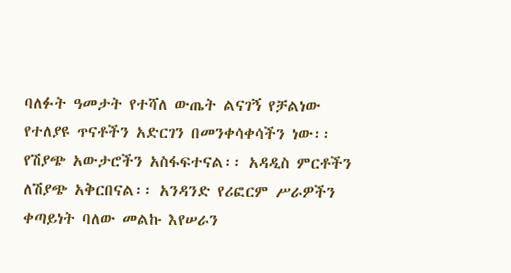ባለፉት ዓመታት የተሻለ ውጤት ልናገኝ የቻልነው የተለያዩ ጥናቶችን አድርገን በመንቀሳቀሳችን ነው፡፡ የሽያጭ አውታሮችን አስፋፍተናል፡፡ አዳዲስ ምርቶችን ለሽያጭ አቅርበናል፡፡ አንዳንድ የሪፎርም ሥራዎችን ቀጣይነት ባለው መልኩ እየሠራን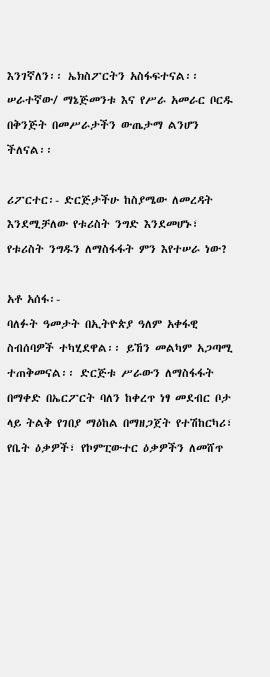እንገኛለን፡፡ ኤክስፖርትን አስፋፍተናል፡፡ ሠራተኛው/ ማኔጅመንቱ እና የሥራ አመራር ቦርዱ በቅንጅት በመሥራታችን ውጤታማ ልንሆን ችለናል፡፡

ሪፖርተር፡- ድርጅታችሁ ከስያሜው ለመረዳት እንደሚቻለው የቱሪስት ንግድ እንደመሆኑ፣ የቱሪስት ንግዱን ለማስፋፋት ምን እየተሠራ ነው?

አቶ አሰፋ፡-
ባለፉት ዓመታት በኢትዮጵያ ዓለም አቀፋዊ ስብሰባዎች ተካሂደዋል፡፡ ይኸን መልካም አጋጣሚ ተጠቅመናል፡፡ ድርጅቱ ሥራውን ለማስፋፋት በማቀድ በኤርፖርት ባለን ከቀረጥ ነፃ መደብር ቦታ ላይ ትልቅ የገበያ ማዕከል በማዘጋጀት የተሽከርካሪ፣ የቤት ዕቃዎች፣ የኮምፒውተር ዕቃዎችን ለመሸጥ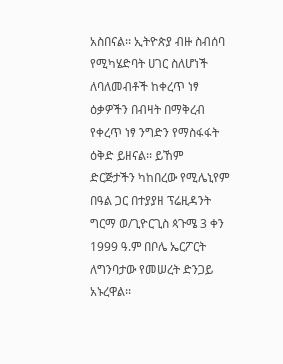አስበናል፡፡ ኢትዮጵያ ብዙ ስብሰባ የሚካሄድባት ሀገር ስለሆነች ለባለመብቶች ከቀረጥ ነፃ ዕቃዎችን በብዛት በማቅረብ የቀረጥ ነፃ ንግድን የማስፋፋት ዕቅድ ይዘናል፡፡ ይኸም ድርጅታችን ካከበረው የሚሌኒየም በዓል ጋር በተያያዘ ፕሬዚዳንት ግርማ ወ/ጊዮርጊስ ጳጉሜ 3 ቀን 1999 ዓ.ም በቦሌ ኤርፖርት ለግንባታው የመሠረት ድንጋይ አኑረዋል፡፡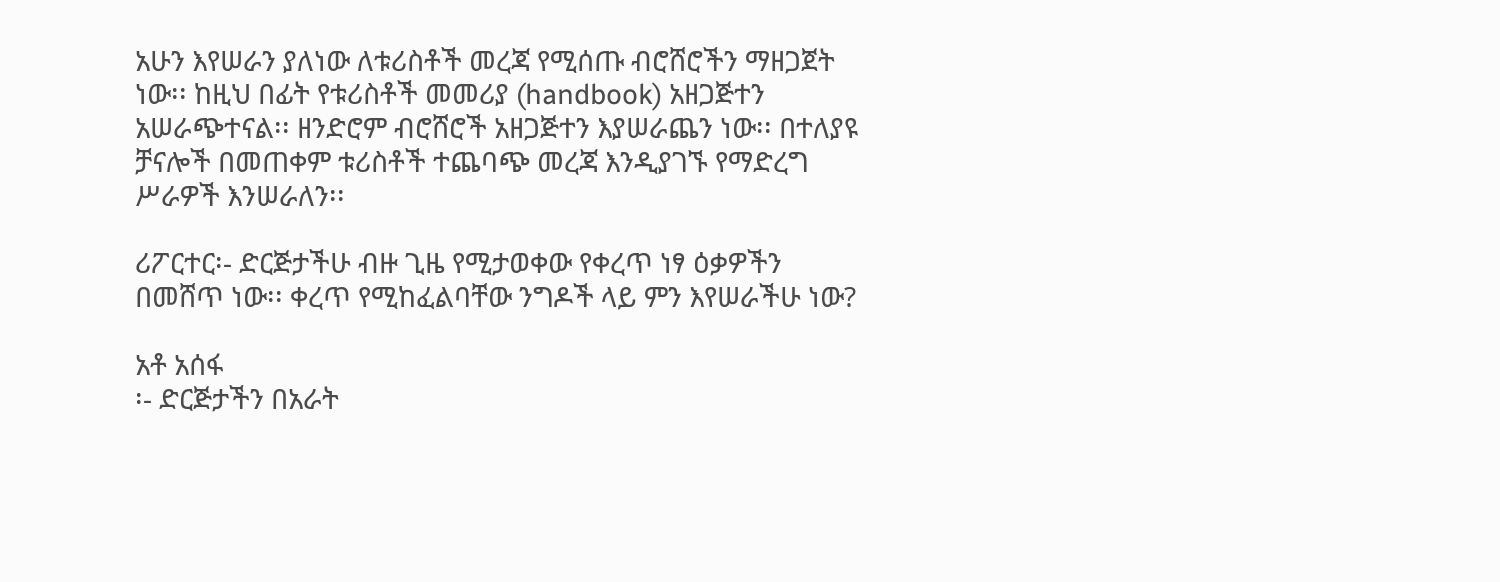አሁን እየሠራን ያለነው ለቱሪስቶች መረጃ የሚሰጡ ብሮሸሮችን ማዘጋጀት ነው፡፡ ከዚህ በፊት የቱሪስቶች መመሪያ (handbook) አዘጋጅተን አሠራጭተናል፡፡ ዘንድሮም ብሮሸሮች አዘጋጅተን እያሠራጨን ነው፡፡ በተለያዩ ቻናሎች በመጠቀም ቱሪስቶች ተጨባጭ መረጃ እንዲያገኙ የማድረግ ሥራዎች እንሠራለን፡፡

ሪፖርተር፡- ድርጅታችሁ ብዙ ጊዜ የሚታወቀው የቀረጥ ነፃ ዕቃዎችን በመሸጥ ነው፡፡ ቀረጥ የሚከፈልባቸው ንግዶች ላይ ምን እየሠራችሁ ነው?

አቶ አሰፋ
፡- ድርጅታችን በአራት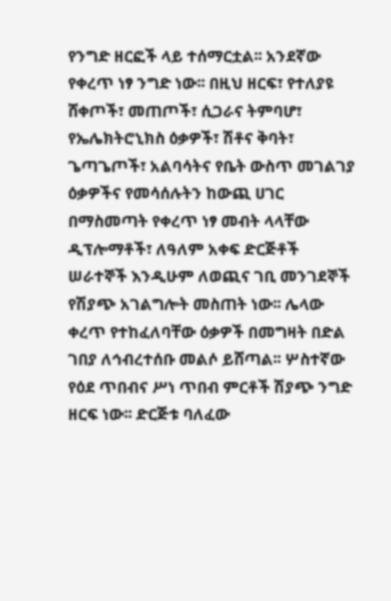የንግድ ዘርፎች ላይ ተሰማርቷል፡፡ አንደኛው የቀረጥ ነፃ ንግድ ነው፡፡ በዚህ ዘርፍ፣ የተለያዩ ሸቀጦች፣ መጠጦች፣ ሲጋራና ትምባሆ፣ የኤሌክትሮኒክስ ዕቃዎች፣ ሽቶና ቅባት፣ ጌጣጌጦች፣ አልባሳትና የቤት ውስጥ መገልገያ ዕቃዎችና የመሳሰሉትን ከውጪ ሀገር በማስመጣት የቀረጥ ነፃ መብት ላላቸው ዲፕሎማቶች፣ ለዓለም አቀፍ ድርጅቶች ሠራተኞች እንዲሁም ለወጪና ገቢ መንገደኞች የሽያጭ አገልግሎት መስጠት ነው፡፡ ሌላው ቀረጥ የተከፈለባቸው ዕቃዎች በመግዛት በድል ገበያ ለኅብረተሰቡ መልሶ ይሸጣል፡፡ ሦስተኛው የዕደ ጥበብና ሥነ ጥበብ ምርቶች ሽያጭ ንግድ ዘርፍ ነው፡፡ ድርጅቱ ባለፈው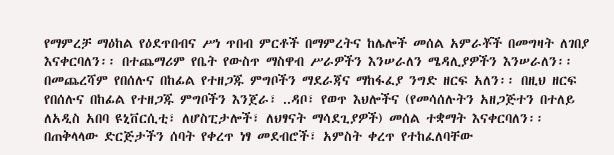የማምረቻ ማዕከል የዕደጥበብና ሥነ ጥበብ ምርቶች በማምረትና ከሌሎች መሰል አምራቾች በመግዛት ለገበያ እናቀርባለን፡፡ በተጨማሪም የቤት የውስጥ ማስዋብ ሥራዎችን እንሠራለን ሜዳሊያዎችን እንሠራለን፡፡ በመጨረሻም የበሰሉና በከፊል የተዘጋጁ ምግቦችን ማደራጃና ማከፋፈያ ንግድ ዘርፍ አለን፡፡ በዚህ ዘርፍ የበሰሉና በከፊል የተዘጋጁ ምግቦችን እንጀራ፣ ..ዳቦ፣ የወጥ እህሎችና (የመሳሰሉትን አዘጋጅተን በተለይ ለአዲስ አበባ ዩኒቨርሲቲ፣ ለሆስፒታሎች፣ ለህፃናት ማሳደጊያዎች) መሰል ተቋማት እናቀርባለን፡፡ በጠቅላላው ድርጅታችን ሰባት የቀረጥ ነፃ መደብሮች፣ አምስት ቀረጥ የተከፈለባቸው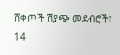ሸቀጦች ሽያጭ መደብሮች፣ 14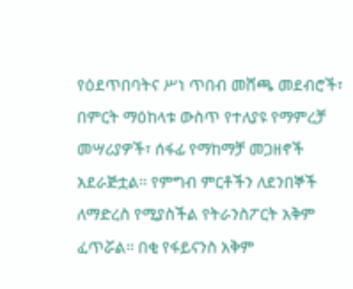የዕደጥበባትና ሥነ ጥበብ መሸጫ መደብሮች፣ በምርት ማዕከላቱ ውስጥ የተለያዩ የማምረቻ መሣሪያዎች፣ ሰፋፊ የማከማቻ መጋዘኖች አደራጅቷል፡፡ የምግብ ምርቶችን ለደንበኞች ለማድረስ የሚያስችል የትራንስፖርት አቅም ፈጥሯል፡፡ በቂ የፋይናንስ አቅም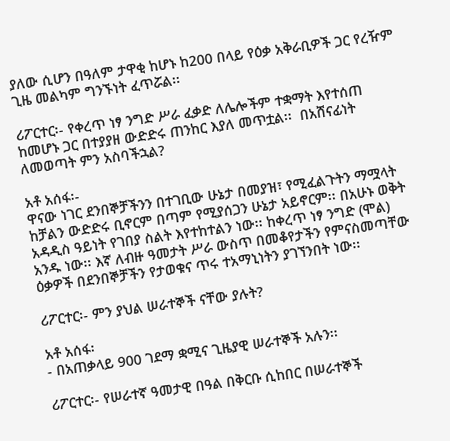ያለው ሲሆን በዓለም ታዋቂ ከሆኑ ከ200 በላይ የዕቃ አቅራቢዎች ጋር የረዥም ጊዜ መልካም ግንኙነት ፈጥሯል፡፡

ሪፖርተር፡- የቀረጥ ነፃ ንግድ ሥራ ፈቃድ ለሌሎችም ተቋማት እየተሰጠ ከመሆኑ ጋር በተያያዘ ውድድሩ ጠንከር እያለ መጥቷል፡፡  በአሸናፊነት ለመወጣት ምን አስባችኋል?

አቶ አሰፋ፡-
ዋናው ነገር ደንበኞቻችንን በተገቢው ሁኔታ በመያዝ፣ የሚፈልጉትን ማሟላት ከቻልን ውድድሩ ቢኖርም በጣም የሚያሰጋን ሁኔታ አይኖርም፡፡ በአሁኑ ወቅት አዳዲስ ዓይነት የገበያ ስልት እየተከተልን ነው፡፡ ከቀረጥ ነፃ ንግድ (ሞል) አንዱ ነው፡፡ እኛ ለብዙ ዓመታት ሥራ ውስጥ በመቆየታችን የምናስመጣቸው ዕቃዎች በደንበኞቻችን የታወቁና ጥሩ ተአማኒነትን ያገኘንበት ነው፡፡

ሪፖርተር፡- ምን ያህል ሠራተኞች ናቸው ያሉት?

አቶ አሰፋ፡
- በአጠቃላይ 900 ገደማ ቋሚና ጊዜያዊ ሠራተኞች አሉን፡፡

ሪፖርተር፡- የሠራተኛ ዓመታዊ በዓል በቅርቡ ሲከበር በሠራተኞች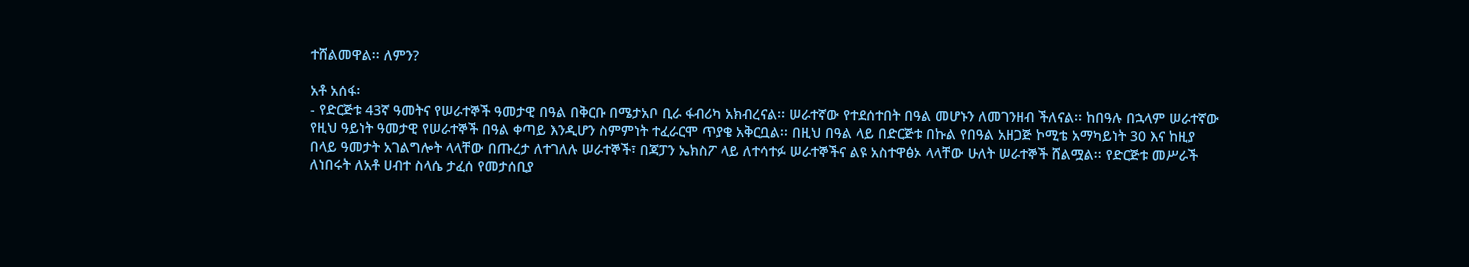ተሸልመዋል፡፡ ለምን?

አቶ አሰፋ፡
- የድርጅቱ 43ኛ ዓመትና የሠራተኞች ዓመታዊ በዓል በቅርቡ በሜታአቦ ቢራ ፋብሪካ አክብረናል፡፡ ሠራተኛው የተደሰተበት በዓል መሆኑን ለመገንዘብ ችለናል፡፡ ከበዓሉ በኋላም ሠራተኛው የዚህ ዓይነት ዓመታዊ የሠራተኞች በዓል ቀጣይ እንዲሆን ስምምነት ተፈራርሞ ጥያቄ አቅርቧል፡፡ በዚህ በዓል ላይ በድርጅቱ በኩል የበዓል አዘጋጅ ኮሚቴ አማካይነት 30 እና ከዚያ በላይ ዓመታት አገልግሎት ላላቸው በጡረታ ለተገለሉ ሠራተኞች፣ በጃፓን ኤክስፖ ላይ ለተሳተፉ ሠራተኞችና ልዩ አስተዋፅኦ ላላቸው ሁለት ሠራተኞች ሸልሟል፡፡ የድርጅቱ መሥራች ለነበሩት ለአቶ ሀብተ ስላሴ ታፈሰ የመታሰቢያ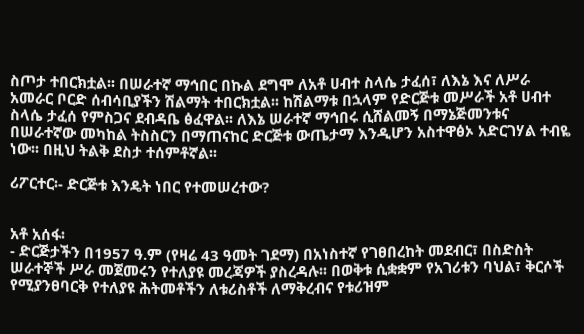ስጦታ ተበርክቷል፡፡ በሠራተኛ ማኅበር በኩል ደግሞ ለአቶ ሀብተ ስላሴ ታፈሰ፣ ለእኔ እና ለሥራ አመራር ቦርድ ሰብሳቢያችን ሽልማት ተበርክቷል፡፡ ከሽልማቱ በኋላም የድርጅቱ መሥራች አቶ ሀብተ ስላሴ ታፈሰ የምስጋና ደብዳቤ ፅፈዋል፡፡ ለእኔ ሠራተኛ ማኅበሩ ሲሸልመኝ በማኔጅመንቱና በሠራተኛው መካከል ትስስርን በማጠናከር ድርጅቱ ውጤታማ እንዲሆን አስተዋፅኦ አድርገሃል ተብዬ ነው፡፡ በዚህ ትልቅ ደስታ ተሰምቶኛል፡፡

ሪፖርተር፡- ድርጅቱ እንዴት ነበር የተመሠረተው?


አቶ አሰፋ፡
- ድርጅታችን በ1957 ዓ.ም (የዛሬ 43 ዓመት ገደማ) በአነስተኛ የገፀበረከት መደብር፣ በስድስት ሠራተኞች ሥራ መጀመሩን የተለያዩ መረጃዎች ያስረዳሉ፡፡ በወቅቱ ሲቋቋም የአገሪቱን ባህል፣ ቅርሶች የሚያንፀባርቅ የተለያዩ ሕትመቶችን ለቱሪስቶች ለማቅረብና የቱሪዝም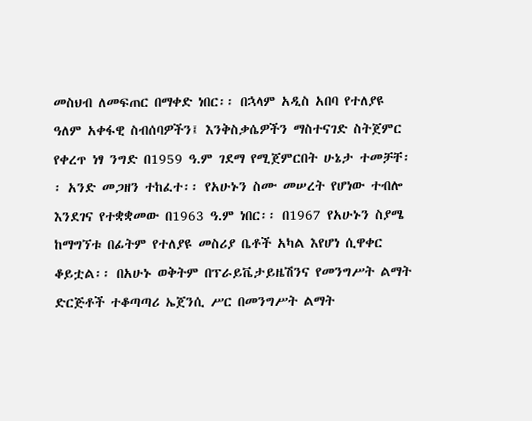መስህብ ለመፍጠር በማቀድ ነበር፡፡ በኋላም አዲስ አበባ የተለያዩ ዓለም አቀፋዊ ስብሰባዎችን፤ እንቅስቃሴዎችን ማስተናገድ ስትጀምር የቀረጥ ነፃ ንግድ በ1959 ዓ.ም ገደማ የሚጀምርበት ሁኔታ ተመቻቸ፡፡ አንድ መጋዘን ተከፈተ፡፡ የአሁኑን ስሙ መሠረት የሆነው ተብሎ እንደገና የተቋቋመው በ1963 ዓ.ም ነበር፡፡ በ1967 የአሁኑን ስያሜ ከማግኘቱ በፊትም የተለያዩ መስሪያ ቤቶች አካል እየሆነ ሲዋቀር ቆይቷል፡፡ በአሁኑ ወቅትም በፕራይቬታይዜሽንና የመንግሥት ልማት ድርጅቶች ተቆጣጣሪ ኤጀንሲ ሥር በመንግሥት ልማት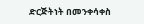ድርጅትነት በመንቀሳቀስ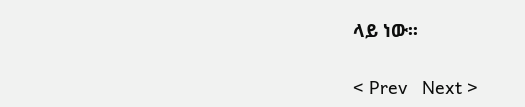ላይ ነው፡፡

< Prev   Next >